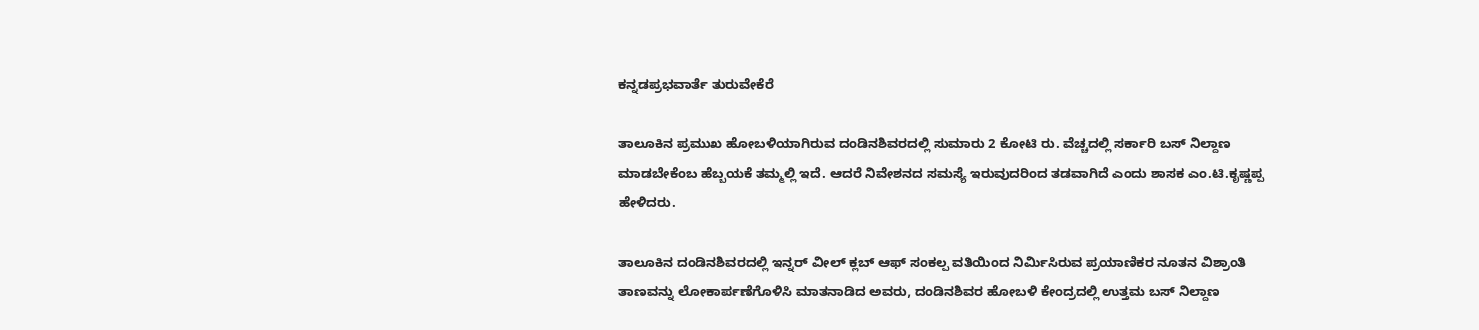ಕನ್ನಡಪ್ರಭವಾರ್ತೆ ತುರುವೇಕೆರೆ

ತಾಲೂಕಿನ ಪ್ರಮುಖ ಹೋಬಳಿಯಾಗಿರುವ ದಂಡಿನಶಿವರದಲ್ಲಿ ಸುಮಾರು 2 ಕೋಟಿ ರು. ವೆಚ್ಚದಲ್ಲಿ ಸರ್ಕಾರಿ ಬಸ್ ನಿಲ್ದಾಣ ಮಾಡಬೇಕೆಂಬ ಹೆಬ್ಬಯಕೆ ತಮ್ಮಲ್ಲಿ ಇದೆ. ಆದರೆ ನಿವೇಶನದ ಸಮಸ್ಯೆ ಇರುವುದರಿಂದ ತಡವಾಗಿದೆ ಎಂದು ಶಾಸಕ ಎಂ.ಟಿ.ಕೃಷ್ಣಪ್ಪ ಹೇಳಿದರು.

ತಾಲೂಕಿನ ದಂಡಿನಶಿವರದಲ್ಲಿ ಇನ್ನರ್ ವೀಲ್ ಕ್ಲಬ್ ಆಫ್‌ ಸಂಕಲ್ಪ ವತಿಯಿಂದ ನಿರ್ಮಿಸಿರುವ ಪ್ರಯಾಣಿಕರ ನೂತನ ವಿಶ್ರಾಂತಿ ತಾಣವನ್ನು ಲೋಕಾರ್ಪಣೆಗೊಳಿಸಿ ಮಾತನಾಡಿದ ಅವರು, ದಂಡಿನಶಿವರ ಹೋಬಳಿ ಕೇಂದ್ರದಲ್ಲಿ ಉತ್ತಮ ಬಸ್ ನಿಲ್ದಾಣ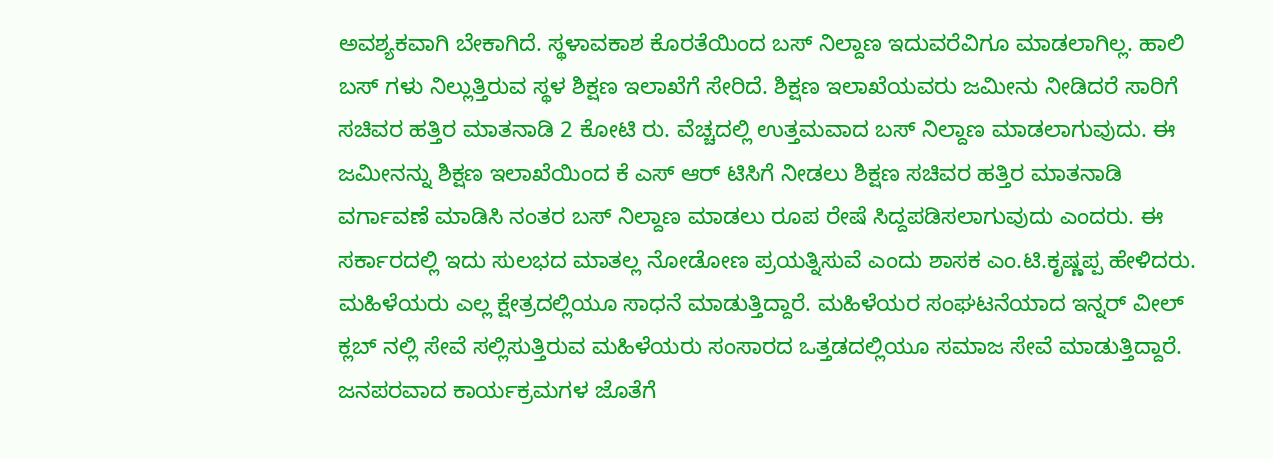ಅವಶ್ಯಕವಾಗಿ ಬೇಕಾಗಿದೆ. ಸ್ಥಳಾವಕಾಶ ಕೊರತೆಯಿಂದ ಬಸ್ ನಿಲ್ದಾಣ ಇದುವರೆವಿಗೂ ಮಾಡಲಾಗಿಲ್ಲ. ಹಾಲಿ ಬಸ್ ಗಳು ನಿಲ್ಲುತ್ತಿರುವ ಸ್ಥಳ ಶಿಕ್ಷಣ ಇಲಾಖೆಗೆ ಸೇರಿದೆ. ಶಿಕ್ಷಣ ಇಲಾಖೆಯವರು ಜಮೀನು ನೀಡಿದರೆ ಸಾರಿಗೆ ಸಚಿವರ ಹತ್ತಿರ ಮಾತನಾಡಿ 2 ಕೋಟಿ ರು. ವೆಚ್ಚದಲ್ಲಿ ಉತ್ತಮವಾದ ಬಸ್ ನಿಲ್ದಾಣ ಮಾಡಲಾಗುವುದು. ಈ ಜಮೀನನ್ನು ಶಿಕ್ಷಣ ಇಲಾಖೆಯಿಂದ ಕೆ ಎಸ್ ಆರ್ ಟಿಸಿಗೆ ನೀಡಲು ಶಿಕ್ಷಣ ಸಚಿವರ ಹತ್ತಿರ ಮಾತನಾಡಿ ವರ್ಗಾವಣೆ ಮಾಡಿಸಿ ನಂತರ ಬಸ್ ನಿಲ್ದಾಣ ಮಾಡಲು ರೂಪ ರೇಷೆ ಸಿದ್ದಪಡಿಸಲಾಗುವುದು ಎಂದರು. ಈ ಸರ್ಕಾರದಲ್ಲಿ ಇದು ಸುಲಭದ ಮಾತಲ್ಲ ನೋಡೋಣ ಪ್ರಯತ್ನಿಸುವೆ ಎಂದು ಶಾಸಕ ಎಂ.ಟಿ.ಕೃಷ್ಣಪ್ಪ ಹೇಳಿದರು. ಮಹಿಳೆಯರು ಎಲ್ಲ ಕ್ಷೇತ್ರದಲ್ಲಿಯೂ ಸಾಧನೆ ಮಾಡುತ್ತಿದ್ದಾರೆ. ಮಹಿಳೆಯರ ಸಂಘಟನೆಯಾದ ಇನ್ನರ್ ವೀಲ್ ಕ್ಲಬ್ ನಲ್ಲಿ ಸೇವೆ ಸಲ್ಲಿಸುತ್ತಿರುವ ಮಹಿಳೆಯರು ಸಂಸಾರದ ಒತ್ತಡದಲ್ಲಿಯೂ ಸಮಾಜ ಸೇವೆ ಮಾಡುತ್ತಿದ್ದಾರೆ. ಜನಪರವಾದ ಕಾರ್ಯಕ್ರಮಗಳ ಜೊತೆಗೆ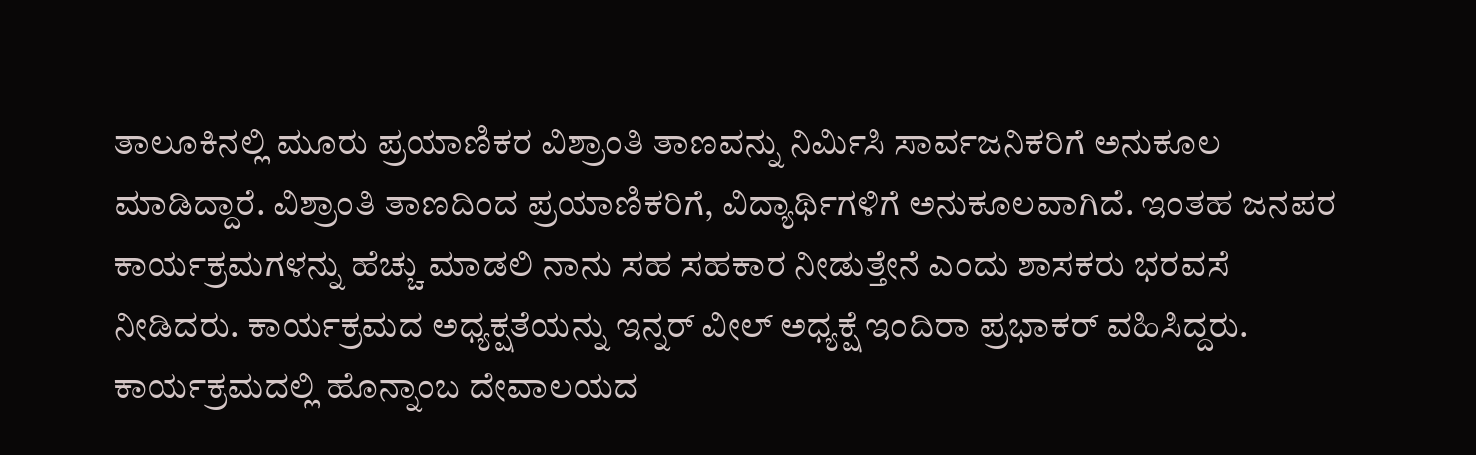ತಾಲೂಕಿನಲ್ಲಿ ಮೂರು ಪ್ರಯಾಣಿಕರ ವಿಶ್ರಾಂತಿ ತಾಣವನ್ನು ನಿರ್ಮಿಸಿ ಸಾರ್ವಜನಿಕರಿಗೆ ಅನುಕೂಲ ಮಾಡಿದ್ದಾರೆ. ವಿಶ್ರಾಂತಿ ತಾಣದಿಂದ ಪ್ರಯಾಣಿಕರಿಗೆ, ವಿದ್ಯಾರ್ಥಿಗಳಿಗೆ ಅನುಕೂಲವಾಗಿದೆ. ಇಂತಹ ಜನಪರ ಕಾರ್ಯಕ್ರಮಗಳನ್ನು ಹೆಚ್ಚು ಮಾಡಲಿ ನಾನು ಸಹ ಸಹಕಾರ ನೀಡುತ್ತೇನೆ ಎಂದು ಶಾಸಕರು ಭರವಸೆ ನೀಡಿದರು. ಕಾರ್ಯಕ್ರಮದ ಅಧ್ಯಕ್ಷತೆಯನ್ನು ಇನ್ನರ್ ವೀಲ್ ಅಧ್ಯಕ್ಷೆ ಇಂದಿರಾ ಪ್ರಭಾಕರ್ ವಹಿಸಿದ್ದರು. ಕಾರ್ಯಕ್ರಮದಲ್ಲಿ ಹೊನ್ನಾಂಬ ದೇವಾಲಯದ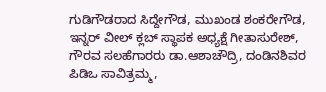ಗುಡಿಗೌಡರಾದ ಸಿದ್ದೇಗೌಡ, ಮುಖಂಡ ಶಂಕರೇಗೌಡ, ಇನ್ನರ್ ವೀಲ್ ಕ್ಲಬ್ ಸ್ಥಾಪಕ ಅಧ್ಯಕ್ಷೆ ಗೀತಾಸುರೇಶ್, ಗೌರವ ಸಲಹೆಗಾರರು ಡಾ.ಆಶಾಚೌದ್ರಿ, ದಂಡಿನಶಿವರ ಪಿಡಿಒ ಸಾವಿತ್ರಮ್ಮ,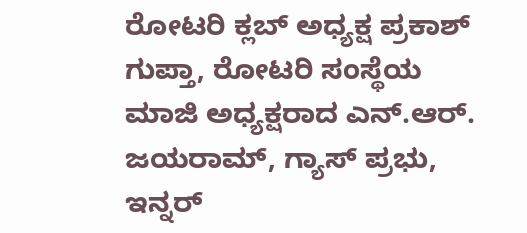ರೋಟರಿ ಕ್ಲಬ್ ಅಧ್ಯಕ್ಷ ಪ್ರಕಾಶ್ ಗುಪ್ತಾ, ರೋಟರಿ ಸಂಸ್ಥೆಯ ಮಾಜಿ ಅಧ್ಯಕ್ಷರಾದ ಎನ್.ಆರ್. ಜಯರಾಮ್, ಗ್ಯಾಸ್ ಪ್ರಭು, ಇನ್ನರ್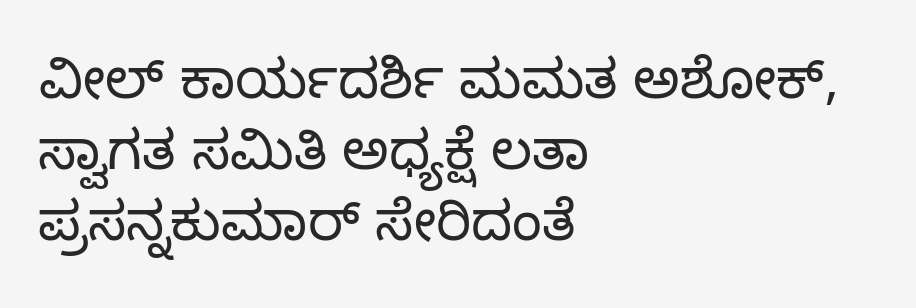ವೀಲ್ ಕಾರ್ಯದರ್ಶಿ ಮಮತ ಅಶೋಕ್, ಸ್ವಾಗತ ಸಮಿತಿ ಅಧ್ಯಕ್ಷೆ ಲತಾ ಪ್ರಸನ್ನಕುಮಾರ್ ಸೇರಿದಂತೆ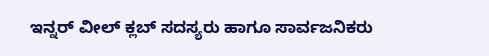ಇನ್ನರ್ ವೀಲ್ ಕ್ಲಬ್ ಸದಸ್ಯರು ಹಾಗೂ ಸಾರ್ವಜನಿಕರು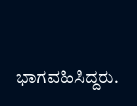ಭಾಗವಹಿಸಿದ್ದರು.